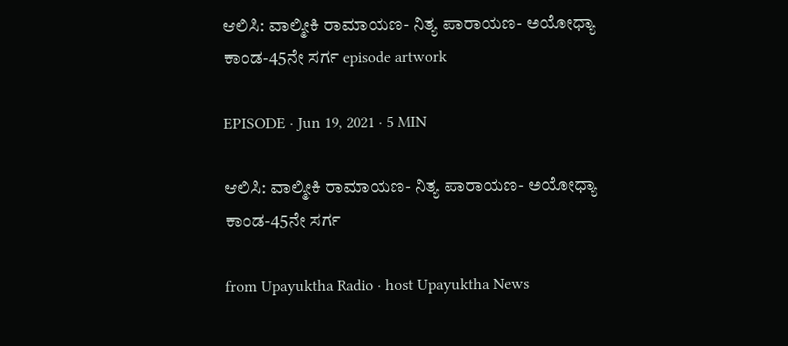ಆಲಿಸಿ: ವಾಲ್ಮೀಕಿ ರಾಮಾಯಣ- ನಿತ್ಯ ಪಾರಾಯಣ- ಅಯೋಧ್ಯಾ ಕಾಂಡ-45ನೇ ಸರ್ಗ episode artwork

EPISODE · Jun 19, 2021 · 5 MIN

ಆಲಿಸಿ: ವಾಲ್ಮೀಕಿ ರಾಮಾಯಣ- ನಿತ್ಯ ಪಾರಾಯಣ- ಅಯೋಧ್ಯಾ ಕಾಂಡ-45ನೇ ಸರ್ಗ

from Upayuktha Radio · host Upayuktha News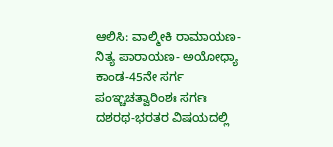ಆಲಿಸಿ: ವಾಲ್ಮೀಕಿ ರಾಮಾಯಣ- ನಿತ್ಯ ಪಾರಾಯಣ- ಅಯೋಧ್ಯಾ ಕಾಂಡ-45ನೇ ಸರ್ಗ ಪಂಞ್ಚಚತ್ವಾರಿಂಶಃ ಸರ್ಗಃ  ದಶರಥ-ಭರತರ ವಿಷಯದಲ್ಲಿ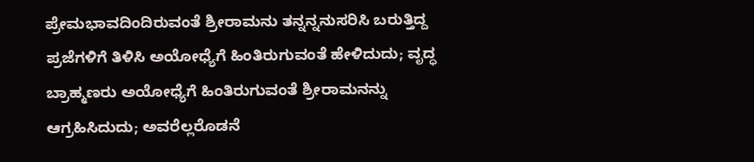ಪ್ರೇಮಭಾವದಿಂದಿರುವಂತೆ ಶ್ರೀರಾಮನು ತನ್ನನ್ನನುಸರಿಸಿ ಬರುತ್ತಿದ್ದ ಪ್ರಜೆಗಳಿಗೆ ತಿಳಿಸಿ ಅಯೋಧ್ಯೆಗೆ ಹಿಂತಿರುಗುವಂತೆ ಹೇಳಿದುದು; ವೃದ್ಧ ಬ್ರಾಹ್ಮಣರು ಅಯೋಧ್ಯೆಗೆ ಹಿಂತಿರುಗುವಂತೆ ಶ್ರೀರಾಮನನ್ನು ಆಗ್ರಹಿಸಿದುದು; ಅವರೆಲ್ಲರೊಡನೆ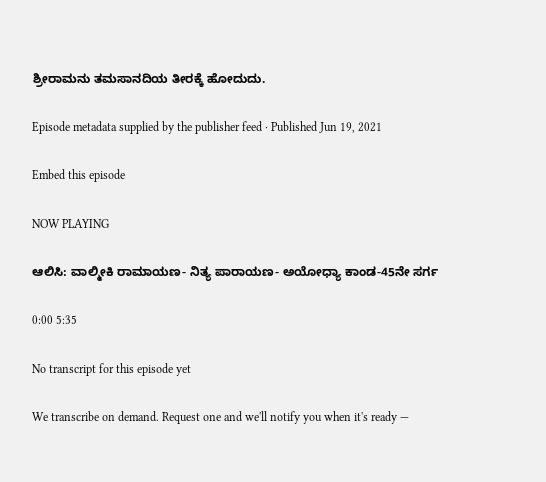ಶ್ರೀರಾಮನು ತಮಸಾನದಿಯ ತೀರಕ್ಕೆ ಹೋದುದು.

Episode metadata supplied by the publisher feed · Published Jun 19, 2021

Embed this episode

NOW PLAYING

ಆಲಿಸಿ: ವಾಲ್ಮೀಕಿ ರಾಮಾಯಣ- ನಿತ್ಯ ಪಾರಾಯಣ- ಅಯೋಧ್ಯಾ ಕಾಂಡ-45ನೇ ಸರ್ಗ

0:00 5:35

No transcript for this episode yet

We transcribe on demand. Request one and we'll notify you when it's ready —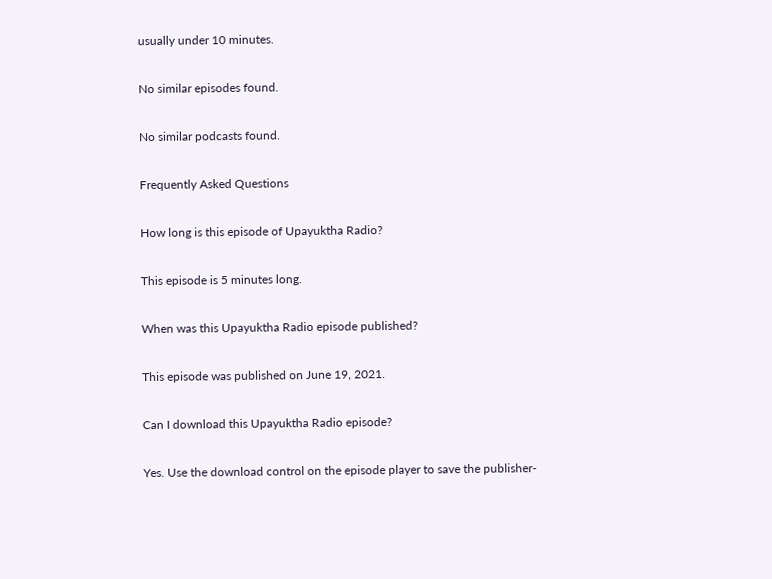usually under 10 minutes.

No similar episodes found.

No similar podcasts found.

Frequently Asked Questions

How long is this episode of Upayuktha Radio?

This episode is 5 minutes long.

When was this Upayuktha Radio episode published?

This episode was published on June 19, 2021.

Can I download this Upayuktha Radio episode?

Yes. Use the download control on the episode player to save the publisher-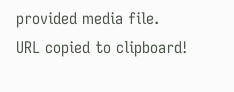provided media file.
URL copied to clipboard!